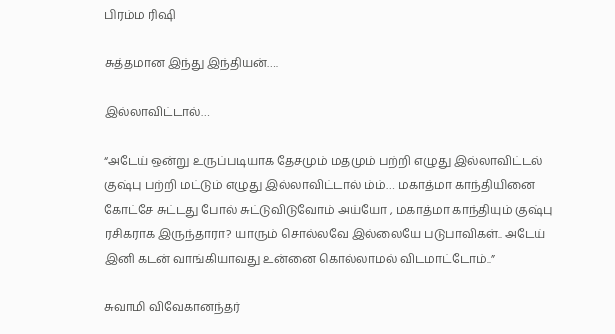பிரம்ம ரிஷி

சுத்தமான இந்து இந்தியன்….

இல்லாவிட்டால்…

“அடேய் ஒன்று உருப்படியாக தேசமும் மதமும் பற்றி எழுது இல்லாவிட்டல் குஷ்பு பற்றி மட்டும் எழுது இல்லாவிட்டால் ம்ம்… மகாத்மா காந்தியினை கோட்சே சுட்டது போல் சுட்டுவிடுவோம் அய்யோ , மகாத்மா காந்தியும் குஷ்பு ரசிகராக இருந்தாரா? யாரும் சொல்லவே இல்லையே படுபாவிகள்.. அடேய் இனி கடன் வாங்கியாவது உன்னை கொல்லாமல் விடமாட்டோம்..”

சுவாமி விவேகானந்தர்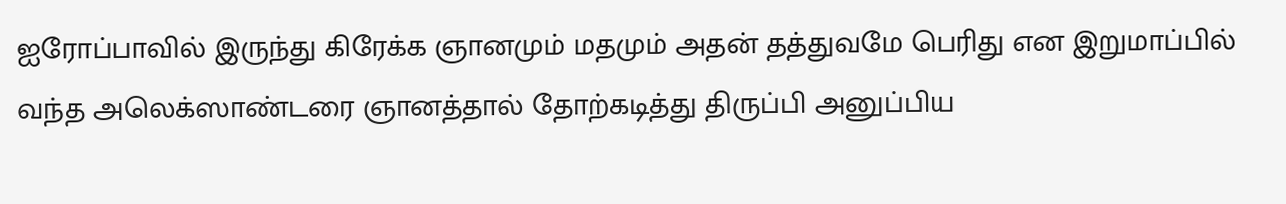ஐரோப்பாவில் இருந்து கிரேக்க ஞானமும் மதமும் அதன் தத்துவமே பெரிது என இறுமாப்பில் வந்த அலெக்ஸாண்டரை ஞானத்தால் தோற்கடித்து திருப்பி அனுப்பிய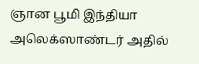ஞான பூமி இந்தியா அலெக்ஸாண்டர் அதில்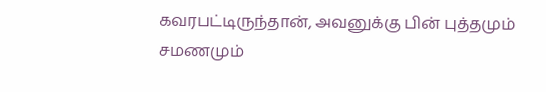கவரபட்டிருந்தான், அவனுக்கு பின் புத்தமும் சமணமும்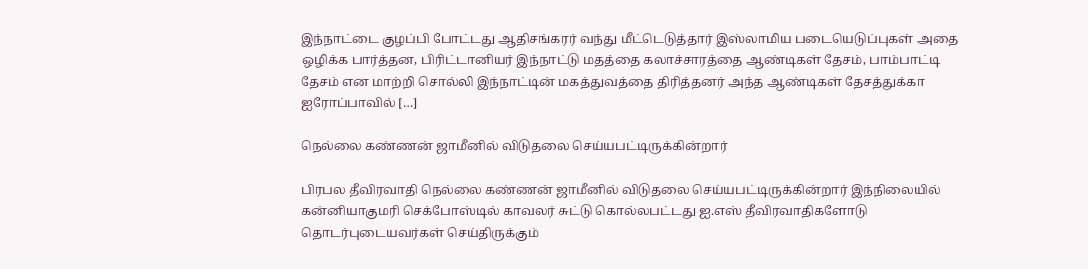இந்நாட்டை குழப்பி போட்டது ஆதிசங்கரர் வந்து மீட்டெடுத்தார் இஸ்லாமிய படையெடுப்புகள் அதை ஒழிக்க பார்த்தன, பிரிட்டானியர் இந்நாட்டு மதத்தை கலாச்சாரத்தை ஆண்டிகள் தேசம், பாம்பாட்டி தேசம் என மாற்றி சொல்லி இந்நாட்டின் மகத்துவத்தை திரித்தனர் அந்த ஆண்டிகள் தேசத்துக்கா ஐரோப்பாவில் […]

நெல்லை கண்ணன் ஜாமீனில் விடுதலை செய்யபட்டிருக்கின்றார்

பிரபல தீவிரவாதி நெல்லை கண்ணன் ஜாமீனில் விடுதலை செய்யபட்டிருக்கின்றார் இந்நிலையில் கன்னியாகுமரி செக்போஸ்டில் காவலர் சுட்டு கொல்லபட்டது ஐ.எஸ் தீவிரவாதிகளோடு தொடர்புடையவர்கள் செய்திருக்கும்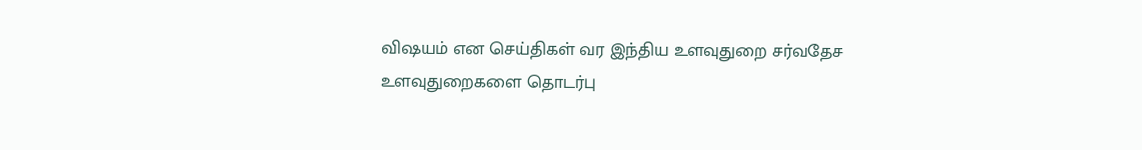விஷயம் என செய்திகள் வர இந்திய உளவுதுறை சர்வதேச உளவுதுறைகளை தொடர்பு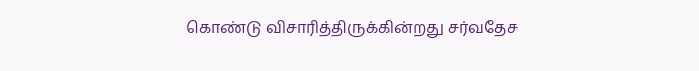கொண்டு விசாரித்திருக்கின்றது சர்வதேச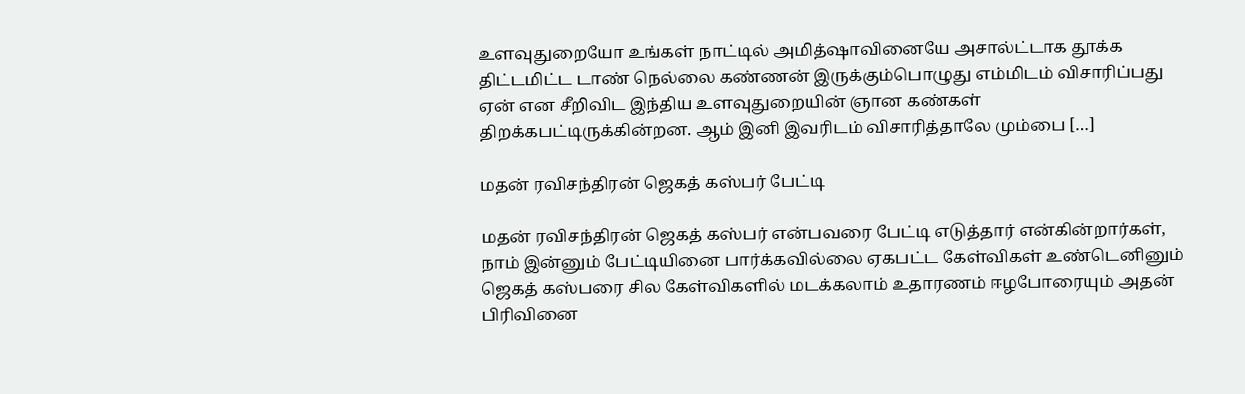உளவுதுறையோ உங்கள் நாட்டில் அமித்ஷாவினையே அசால்ட்டாக தூக்க திட்டமிட்ட டாண் நெல்லை கண்ணன் இருக்கும்பொழுது எம்மிடம் விசாரிப்பது ஏன் என சீறிவிட இந்திய உளவுதுறையின் ஞான கண்கள் திறக்கபட்டிருக்கின்றன. ஆம் இனி இவரிடம் விசாரித்தாலே மும்பை […]

மதன் ரவிசந்திரன் ஜெகத் கஸ்பர் பேட்டி

மதன் ரவிசந்திரன் ஜெகத் கஸ்பர் என்பவரை பேட்டி எடுத்தார் என்கின்றார்கள், நாம் இன்னும் பேட்டியினை பார்க்கவில்லை ஏகபட்ட கேள்விகள் உண்டெனினும் ஜெகத் கஸ்பரை சில கேள்விகளில் மடக்கலாம் உதாரணம் ஈழபோரையும் அதன் பிரிவினை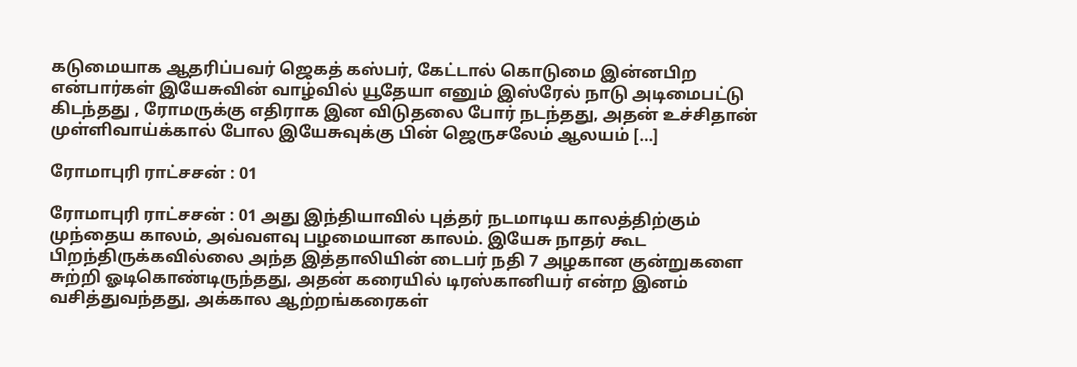கடுமையாக ஆதரிப்பவர் ஜெகத் கஸ்பர், கேட்டால் கொடுமை இன்னபிற என்பார்கள் இயேசுவின் வாழ்வில் யூதேயா எனும் இஸ்ரேல் நாடு அடிமைபட்டு கிடந்தது , ரோமருக்கு எதிராக இன விடுதலை போர் நடந்தது, அதன் உச்சிதான் முள்ளிவாய்க்கால் போல இயேசுவுக்கு பின் ஜெருசலேம் ஆலயம் […]

ரோமாபுரி ராட்சசன் : 01

ரோமாபுரி ராட்சசன் : 01 அது இந்தியாவில் புத்தர் நடமாடிய காலத்திற்கும் முந்தைய காலம், அவ்வளவு பழமையான காலம். இயேசு நாதர் கூட பிறந்திருக்கவில்லை அந்த இத்தாலியின் டைபர் நதி 7 அழகான குன்றுகளை சுற்றி ஓடிகொண்டிருந்தது, அதன் கரையில் டிரஸ்கானியர் என்ற இனம் வசித்துவந்தது, அக்கால ஆற்றங்கரைகள்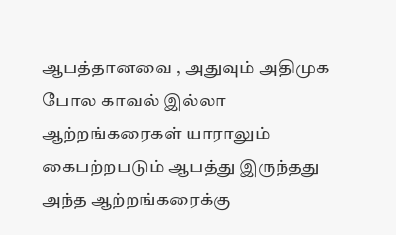ஆபத்தானவை , அதுவும் அதிமுக போல காவல் இல்லா ஆற்றங்கரைகள் யாராலும் கைபற்றபடும் ஆபத்து இருந்தது அந்த ஆற்றங்கரைக்கு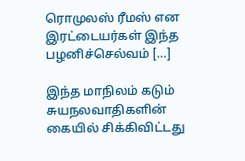ரொமுலஸ் ரீமஸ் என இரட்டையர்கள் இந்த பழனிச்செல்வம் […]

இந்த மாநிலம் கடும் சுயநலவாதிகளின் கையில் சிக்கிவிட்டது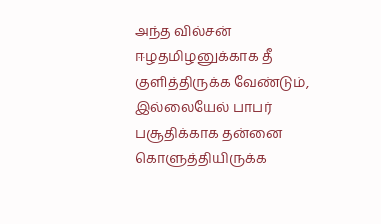அந்த வில்சன் ஈழதமிழனுக்காக தீ குளித்திருக்க வேண்டும், இல்லையேல் பாபர் பசூதிக்காக தன்னை கொளுத்தியிருக்க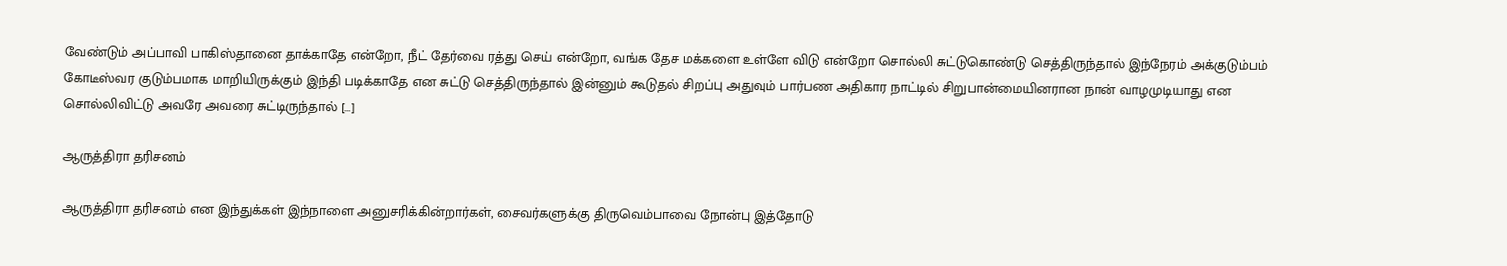வேண்டும் அப்பாவி பாகிஸ்தானை தாக்காதே என்றோ, நீட் தேர்வை ரத்து செய் என்றோ, வங்க தேச மக்களை உள்ளே விடு என்றோ சொல்லி சுட்டுகொண்டு செத்திருந்தால் இந்நேரம் அக்குடும்பம் கோடீஸ்வர குடும்பமாக மாறியிருக்கும் இந்தி படிக்காதே என சுட்டு செத்திருந்தால் இன்னும் கூடுதல் சிறப்பு அதுவும் பார்பண அதிகார நாட்டில் சிறுபான்மையினரான நான் வாழமுடியாது என சொல்லிவிட்டு அவரே அவரை சுட்டிருந்தால் […]

ஆருத்திரா தரிசனம்

ஆருத்திரா தரிசனம் என இந்துக்கள் இந்நாளை அனுசரிக்கின்றார்கள், சைவர்களுக்கு திருவெம்பாவை நோன்பு இத்தோடு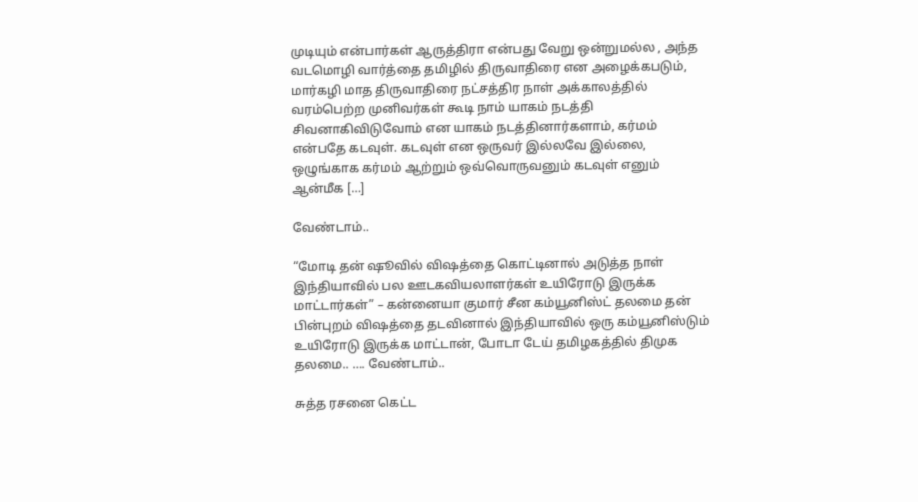முடியும் என்பார்கள் ஆருத்திரா என்பது வேறு ஒன்றுமல்ல , அந்த வடமொழி வார்த்தை தமிழில் திருவாதிரை என அழைக்கபடும், மார்கழி மாத திருவாதிரை நட்சத்திர நாள் அக்காலத்தில் வரம்பெற்ற முனிவர்கள் கூடி நாம் யாகம் நடத்தி சிவனாகிவிடுவோம் என யாகம் நடத்தினார்களாம், கர்மம் என்பதே கடவுள். கடவுள் என ஒருவர் இல்லவே இல்லை, ஒழுங்காக கர்மம் ஆற்றும் ஒவ்வொருவனும் கடவுள் எனும் ஆன்மீக […]

வேண்டாம்..

“மோடி தன் ஷூவில் விஷத்தை கொட்டினால் அடுத்த நாள் இந்தியாவில் பல ஊடகவியலாளர்கள் உயிரோடு இருக்க மாட்டார்கள்” – கன்னையா குமார் சீன கம்யூனிஸ்ட் தலமை தன் பின்புறம் விஷத்தை தடவினால் இந்தியாவில் ஒரு கம்யூனிஸ்டும் உயிரோடு இருக்க மாட்டான், போடா டேய் தமிழகத்தில் திமுக தலமை.. …. வேண்டாம்..

சுத்த ரசனை கெட்ட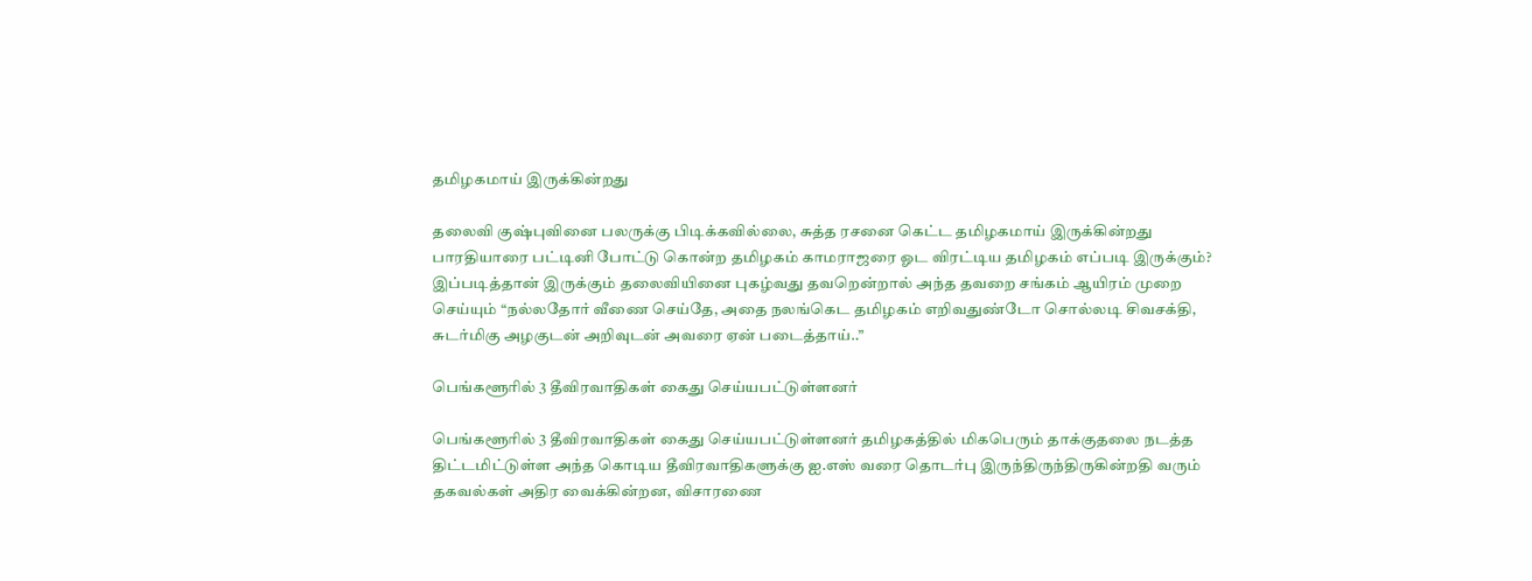தமிழகமாய் இருக்கின்றது

தலைவி குஷ்புவினை பலருக்கு பிடிக்கவில்லை, சுத்த ரசனை கெட்ட தமிழகமாய் இருக்கின்றது பாரதியாரை பட்டினி போட்டு கொன்ற தமிழகம் காமராஜரை ஓட விரட்டிய தமிழகம் எப்படி இருக்கும்? இப்படித்தான் இருக்கும் தலைவியினை புகழ்வது தவறென்றால் அந்த தவறை சங்கம் ஆயிரம் முறை செய்யும் “நல்லதோர் வீணை செய்தே, அதை நலங்கெட தமிழகம் எறிவதுண்டோ சொல்லடி சிவசக்தி, சுடர்மிகு அழகுடன் அறிவுடன் அவரை ஏன் படைத்தாய்..”

பெங்களூரில் 3 தீவிரவாதிகள் கைது செய்யபட்டுள்ளனர்

பெங்களூரில் 3 தீவிரவாதிகள் கைது செய்யபட்டுள்ளனர் தமிழகத்தில் மிகபெரும் தாக்குதலை நடத்த திட்டமிட்டுள்ள அந்த கொடிய தீவிரவாதிகளுக்கு ஐ.எஸ் வரை தொடர்பு இருந்திருந்திருகின்றதி வரும் தகவல்கள் அதிர வைக்கின்றன, விசாரணை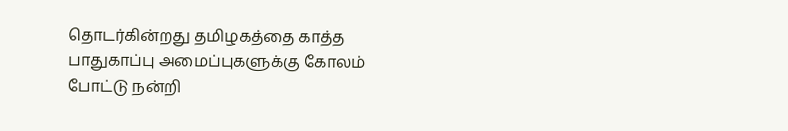தொடர்கின்றது தமிழகத்தை காத்த பாதுகாப்பு அமைப்புகளுக்கு கோலம் போட்டு நன்றி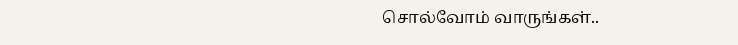சொல்வோம் வாருங்கள்..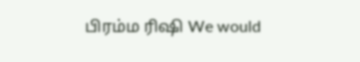பிரம்ம ரிஷி We would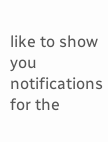like to show you notifications for the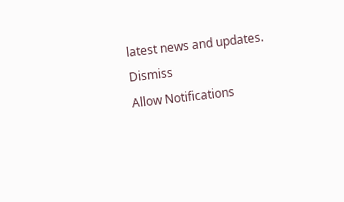latest news and updates.
Dismiss
Allow Notifications